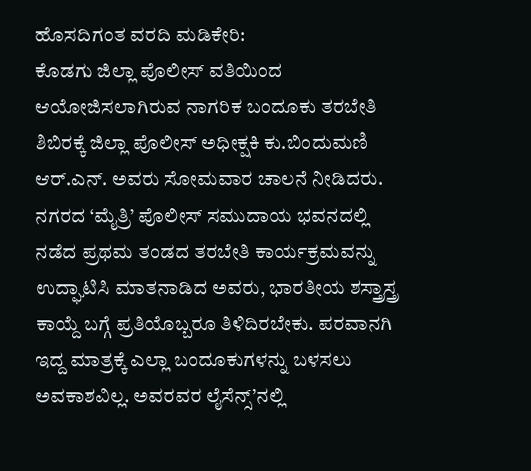ಹೊಸದಿಗಂತ ವರದಿ ಮಡಿಕೇರಿ:
ಕೊಡಗು ಜಿಲ್ಲಾ ಪೊಲೀಸ್ ವತಿಯಿಂದ ಆಯೋಜಿಸಲಾಗಿರುವ ನಾಗರಿಕ ಬಂದೂಕು ತರಬೇತಿ ಶಿಬಿರಕ್ಕೆ ಜಿಲ್ಲಾ ಪೊಲೀಸ್ ಅಧೀಕ್ಷಕಿ ಕು.ಬಿಂದುಮಣಿ ಆರ್.ಎನ್. ಅವರು ಸೋಮವಾರ ಚಾಲನೆ ನೀಡಿದರು.
ನಗರದ ‘ಮೈತ್ರಿ’ ಪೊಲೀಸ್ ಸಮುದಾಯ ಭವನದಲ್ಲಿ ನಡೆದ ಪ್ರಥಮ ತಂಡದ ತರಬೇತಿ ಕಾರ್ಯಕ್ರಮವನ್ನು ಉದ್ಘಾಟಿಸಿ ಮಾತನಾಡಿದ ಅವರು, ಭಾರತೀಯ ಶಸ್ತ್ರಾಸ್ತ್ರ ಕಾಯ್ದೆ ಬಗ್ಗೆ ಪ್ರತಿಯೊಬ್ಬರೂ ತಿಳಿದಿರಬೇಕು. ಪರವಾನಗಿ ಇದ್ದ ಮಾತ್ರಕ್ಕೆ ಎಲ್ಲಾ ಬಂದೂಕುಗಳನ್ನು ಬಳಸಲು ಅವಕಾಶವಿಲ್ಲ. ಅವರವರ ಲೈಸೆನ್ಸ್’ನಲ್ಲಿ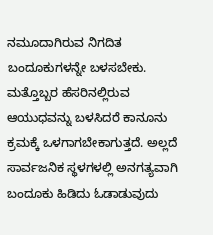ನಮೂದಾಗಿರುವ ನಿಗದಿತ ಬಂದೂಕುಗಳನ್ನೇ ಬಳಸಬೇಕು. ಮತ್ತೊಬ್ಬರ ಹೆಸರಿನಲ್ಲಿರುವ ಆಯುಧವನ್ನು ಬಳಸಿದರೆ ಕಾನೂನು ಕ್ರಮಕ್ಕೆ ಒಳಗಾಗಬೇಕಾಗುತ್ತದೆ. ಅಲ್ಲದೆ ಸಾರ್ವಜನಿಕ ಸ್ಥಳಗಳಲ್ಲಿ ಅನಗತ್ಯವಾಗಿ ಬಂದೂಕು ಹಿಡಿದು ಓಡಾಡುವುದು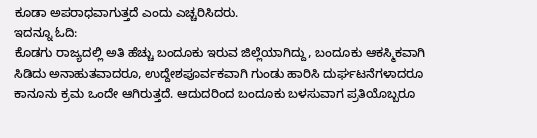ಕೂಡಾ ಅಪರಾಧವಾಗುತ್ತದೆ ಎಂದು ಎಚ್ಚರಿಸಿದರು.
ಇದನ್ನೂ ಓದಿ:
ಕೊಡಗು ರಾಜ್ಯದಲ್ಲಿ ಅತಿ ಹೆಚ್ಚು ಬಂದೂಕು ಇರುವ ಜಿಲ್ಲೆಯಾಗಿದ್ದು, ಬಂದೂಕು ಆಕಸ್ಮಿಕವಾಗಿ ಸಿಡಿದು ಅನಾಹುತವಾದರೂ, ಉದ್ದೇಶಪೂರ್ವಕವಾಗಿ ಗುಂಡು ಹಾರಿಸಿ ದುರ್ಘಟನೆಗಳಾದರೂ ಕಾನೂನು ಕ್ರಮ ಒಂದೇ ಆಗಿರುತ್ತದೆ. ಆದುದರಿಂದ ಬಂದೂಕು ಬಳಸುವಾಗ ಪ್ರತಿಯೊಬ್ಬರೂ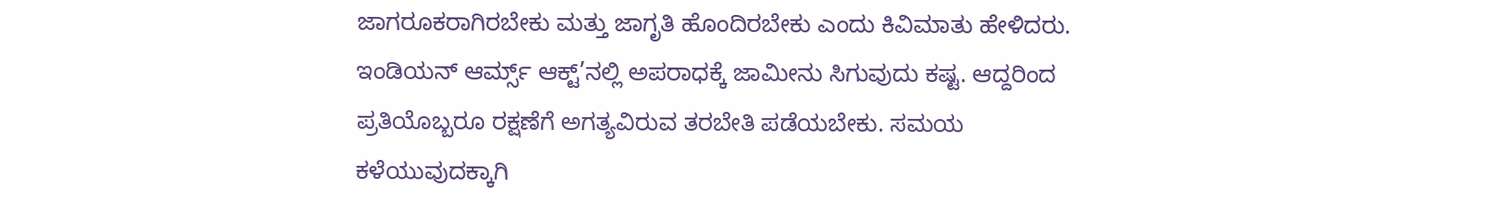ಜಾಗರೂಕರಾಗಿರಬೇಕು ಮತ್ತು ಜಾಗೃತಿ ಹೊಂದಿರಬೇಕು ಎಂದು ಕಿವಿಮಾತು ಹೇಳಿದರು.
ಇಂಡಿಯನ್ ಆರ್ಮ್ಸ್ ಆಕ್ಟ್’ನಲ್ಲಿ ಅಪರಾಧಕ್ಕೆ ಜಾಮೀನು ಸಿಗುವುದು ಕಷ್ಟ. ಆದ್ದರಿಂದ ಪ್ರತಿಯೊಬ್ಬರೂ ರಕ್ಷಣೆಗೆ ಅಗತ್ಯವಿರುವ ತರಬೇತಿ ಪಡೆಯಬೇಕು. ಸಮಯ ಕಳೆಯುವುದಕ್ಕಾಗಿ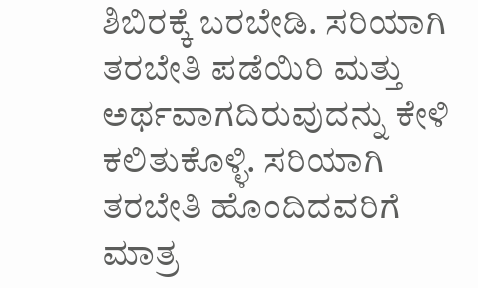ಶಿಬಿರಕ್ಕೆ ಬರಬೇಡಿ. ಸರಿಯಾಗಿ ತರಬೇತಿ ಪಡೆಯಿರಿ ಮತ್ತು ಅರ್ಥವಾಗದಿರುವುದನ್ನು ಕೇಳಿ ಕಲಿತುಕೊಳ್ಳಿ. ಸರಿಯಾಗಿ ತರಬೇತಿ ಹೊಂದಿದವರಿಗೆ ಮಾತ್ರ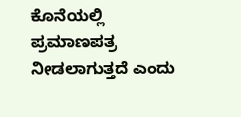ಕೊನೆಯಲ್ಲಿ ಪ್ರಮಾಣಪತ್ರ ನೀಡಲಾಗುತ್ತದೆ ಎಂದು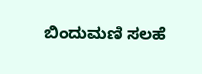ಬಿಂದುಮಣಿ ಸಲಹೆ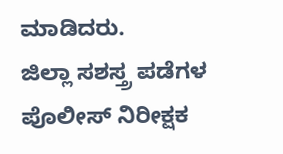ಮಾಡಿದರು.
ಜಿಲ್ಲಾ ಸಶಸ್ತ್ರ ಪಡೆಗಳ ಪೊಲೀಸ್ ನಿರೀಕ್ಷಕ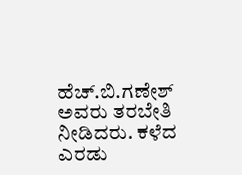ಹೆಚ್.ಬಿ.ಗಣೇಶ್ ಅವರು ತರಬೇತಿ ನೀಡಿದರು. ಕಳೆದ ಎರಡು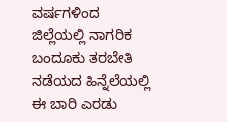ವರ್ಷಗಳಿಂದ ಜಿಲ್ಲೆಯಲ್ಲಿ ನಾಗರಿಕ ಬಂದೂಕು ತರಬೇತಿ ನಡೆಯದ ಹಿನ್ನೆಲೆಯಲ್ಲಿ ಈ ಬಾರಿ ಎರಡು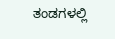ತಂಡಗಳಲ್ಲಿ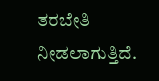ತರಬೇತಿ ನೀಡಲಾಗುತ್ತಿದೆ.